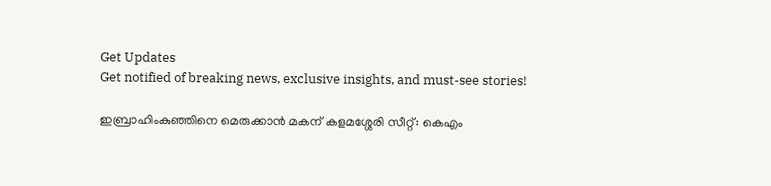Get Updates
Get notified of breaking news, exclusive insights, and must-see stories!

ഇബ്രാഹിംകുഞ്ഞിനെ മെരുക്കാൻ മകന് കളമശ്ശേരി സീറ്റ്: കെഎം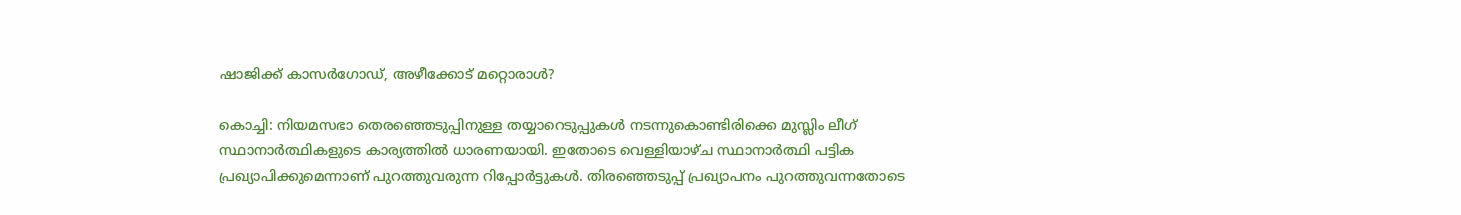ഷാജിക്ക് കാസർഗോഡ്, അഴീക്കോട് മറ്റൊരാള്‍?

കൊച്ചി: നിയമസഭാ തെരഞ്ഞെടുപ്പിനുള്ള തയ്യാറെടുപ്പുകള്‍ നടന്നുകൊണ്ടിരിക്കെ മുസ്ലിം ലീഗ് സ്ഥാനാർത്ഥികളുടെ കാര്യത്തിൽ ധാരണയായി. ഇതോടെ വെള്ളിയാഴ്ച സ്ഥാനാർത്ഥി പട്ടിക പ്രഖ്യാപിക്കുമെന്നാണ് പുറത്തുവരുന്ന റിപ്പോർട്ടുകള്‍. തിരഞ്ഞെടുപ്പ് പ്രഖ്യാപനം പുറത്തുവന്നതോടെ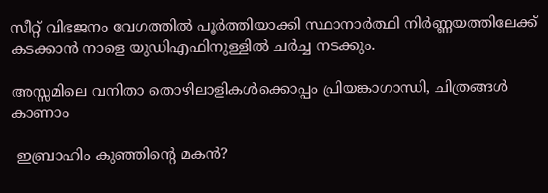സീറ്റ് വിഭജനം വേഗത്തിൽ പൂർത്തിയാക്കി സ്ഥാനാർത്ഥി നിർണ്ണയത്തിലേക്ക് കടക്കാൻ നാളെ യുഡിഎഫിനുള്ളിൽ ചര്‍ച്ച നടക്കും.

അസ്സമിലെ വനിതാ തൊഴിലാളികള്‍ക്കൊപ്പം പ്രിയങ്കാഗാന്ധി, ചിത്രങ്ങള്‍ കാണാം

 ഇബ്രാഹിം കുഞ്ഞിന്റെ മകൻ?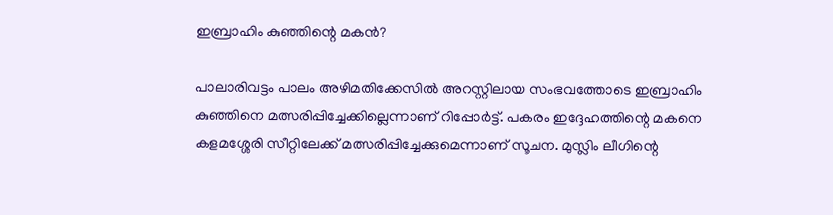ഇബ്രാഹിം കുഞ്ഞിന്റെ മകൻ?

പാലാരിവട്ടം പാലം അഴിമതിക്കേസിൽ അറസ്റ്റിലായ സംഭവത്തോടെ ഇബ്രാഹിം കുഞ്ഞിനെ മത്സരിപ്പിച്ചേക്കില്ലെന്നാണ് റിപ്പോർട്ട്. പകരം ഇദ്ദേഹത്തിന്റെ മകനെ കളമശ്ശേരി സീറ്റിലേക്ക് മത്സരിപ്പിച്ചേക്കുമെന്നാണ് സൂചന. മുസ്ലിം ലീഗിന്റെ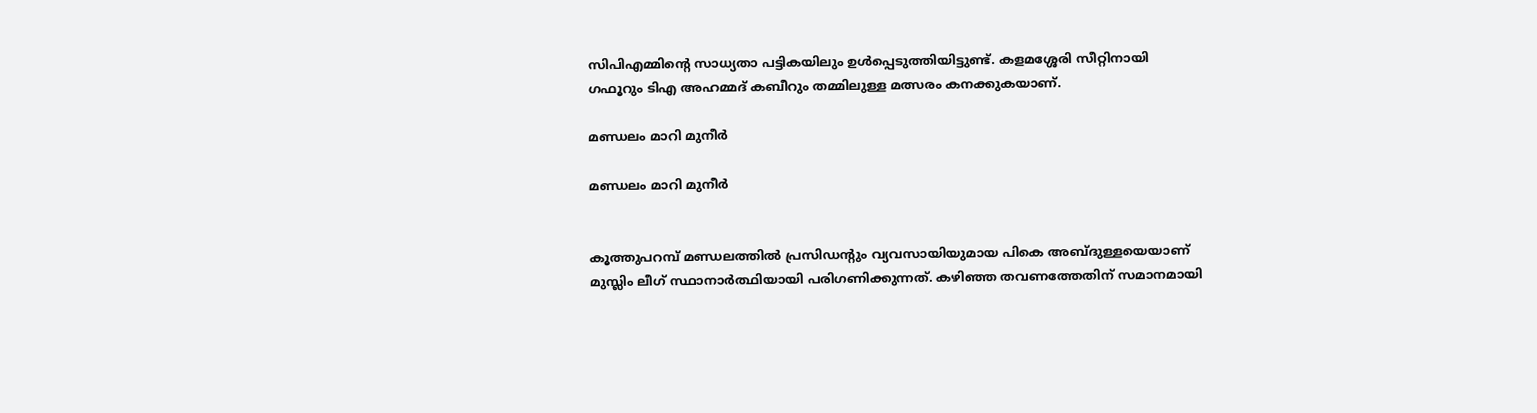സിപിഎമ്മിന്റെ സാധ്യതാ പട്ടികയിലും ഉള്‍പ്പെടുത്തിയിട്ടുണ്ട്. കളമശ്ശേരി സീറ്റിനായി ഗഫൂറും ടിഎ അഹമ്മദ് കബീറും തമ്മിലുള്ള മത്സരം കനക്കുകയാണ്.

മണ്ഡലം മാറി മുനീർ

മണ്ഡലം മാറി മുനീർ


കൂത്തുപറമ്പ് മണ്ഡലത്തിൽ പ്രസിഡന്റും വ്യവസായിയുമായ പികെ അബ്ദുള്ളയെയാണ് മുസ്ലിം ലീഗ് സ്ഥാനാർത്ഥിയായി പരിഗണിക്കുന്നത്. കഴിഞ്ഞ തവണത്തേതിന് സമാനമായി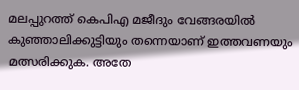മലപ്പുറത്ത് കെപിഎ മജീദും വേങ്ങരയില്‍ കുഞ്ഞാലിക്കുട്ടിയും തന്നെയാണ് ഇത്തവണയും മത്സരിക്കുക. അതേ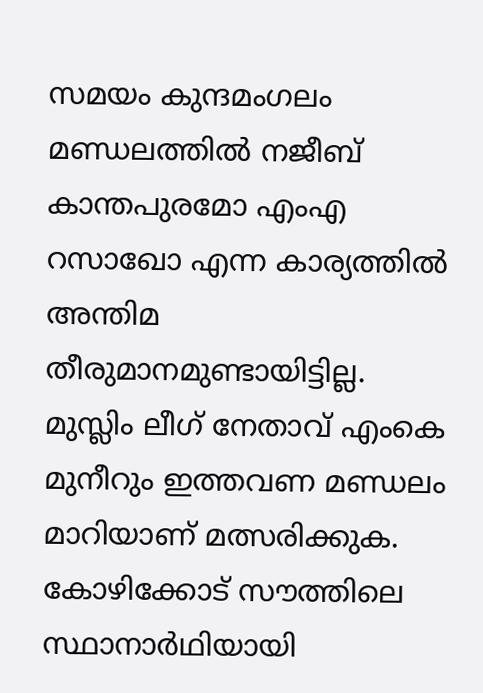സമയം കുന്ദമംഗലം മണ്ഡലത്തിൽ നജീബ് കാന്തപുരമോ എംഎ റസാഖോ എന്ന കാര്യത്തില്‍ അന്തിമ തീരുമാനമുണ്ടായിട്ടില്ല. മുസ്ലിം ലീഗ് നേതാവ് എംകെ മുനീറും ഇത്തവണ മണ്ഡലം മാറിയാണ് മത്സരിക്കുക. കോഴിക്കോട് സൗത്തിലെ സ്ഥാനാര്‍ഥിയായി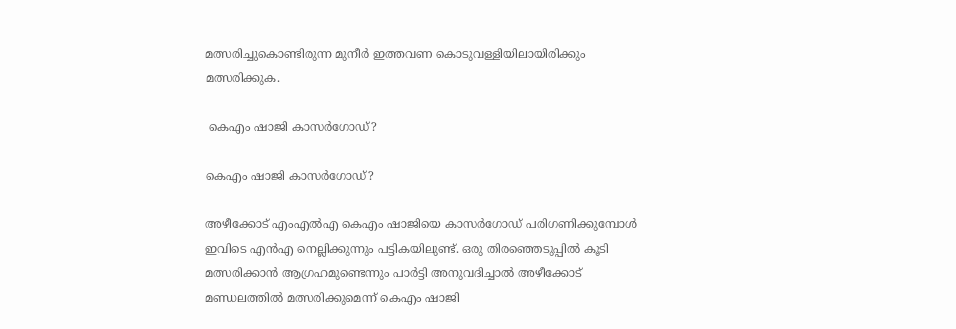മത്സരിച്ചുകൊണ്ടിരുന്ന മുനീര്‍ ഇത്തവണ കൊടുവള്ളിയിലായിരിക്കും മത്സരിക്കുക.

 കെഎം ഷാജി കാസർഗോഡ്?

കെഎം ഷാജി കാസർഗോഡ്?

അഴീക്കോട് എംഎല്‍എ കെഎം ഷാജിയെ കാസർഗോഡ് പരിഗണിക്കുമ്പോള്‍ ഇവിടെ എന്‍എ നെല്ലിക്കുന്നും പട്ടികയിലുണ്ട്. ഒരു തിരഞ്ഞെടുപ്പിൽ കൂടി മത്സരിക്കാൻ ആഗ്രഹമുണ്ടെന്നും പാർട്ടി അനുവദിച്ചാൽ അഴീക്കോട് മണ്ഡലത്തിൽ മത്സരിക്കുമെന്ന് കെഎം ഷാജി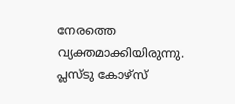നേരത്തെ വ്യക്തമാക്കിയിരുന്നു. പ്ലസ്ടു കോഴ്സ്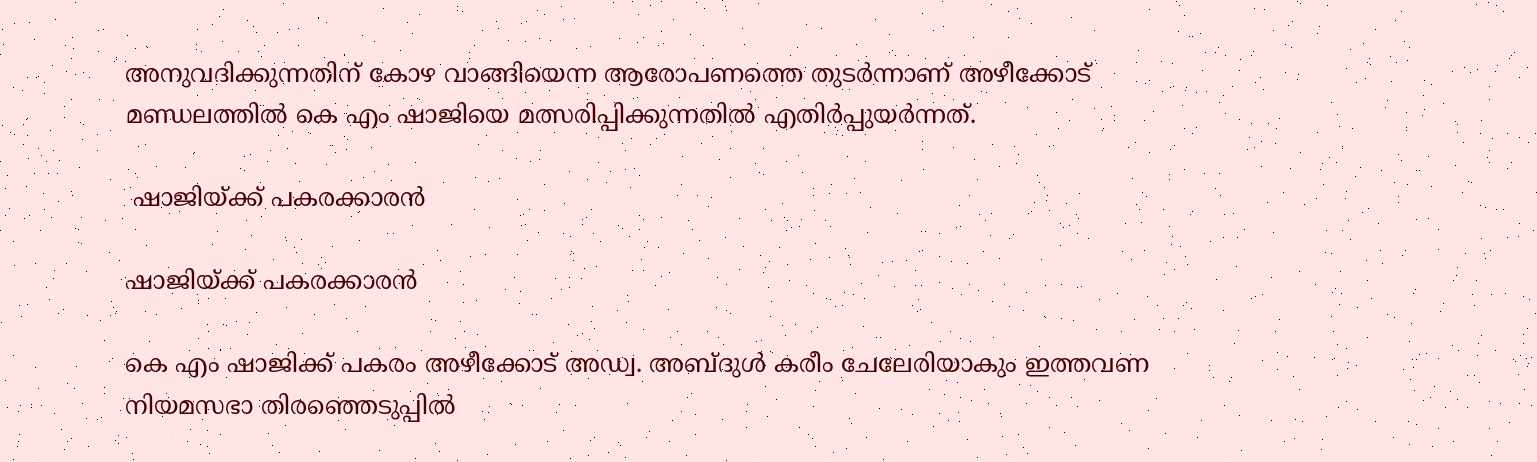അനുവദിക്കുന്നതിന് കോഴ വാങ്ങിയെന്ന ആരോപണത്തെ തുടർന്നാണ് അഴീക്കോട് മണ്ഡലത്തിൽ കെ എം ഷാജിയെ മത്സരിപ്പിക്കുന്നതിൽ എതിർപ്പുയർന്നത്.

 ഷാജിയ്ക്ക് പകരക്കാരൻ

ഷാജിയ്ക്ക് പകരക്കാരൻ

കെ എം ഷാജിക്ക് പകരം അഴീക്കോട് അഡ്വ. അബ്ദുള്‍ കരീം ചേലേരിയാകും ഇത്തവണ നിയമസഭാ തിരഞ്ഞെടുപ്പിൽ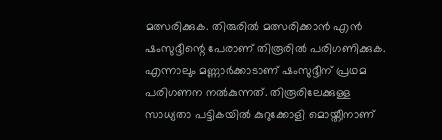മത്സരിക്കുക. തിരുരിൽ മത്സരിക്കാൻ എന്‍ ഷംസുദ്ദീന്റെ പേരാണ് തിരൂരില്‍ പരിഗണിക്കുക. എന്നാലും മണ്ണാര്‍ക്കാടാണ് ഷംസുദ്ദീന് പ്രഥമ പരിഗണന നൽകുന്നത്. തിരൂരിലേക്കുള്ള സാധ്യതാ പട്ടികയിൽ കുറുക്കോളി മൊയ്തീനാണ്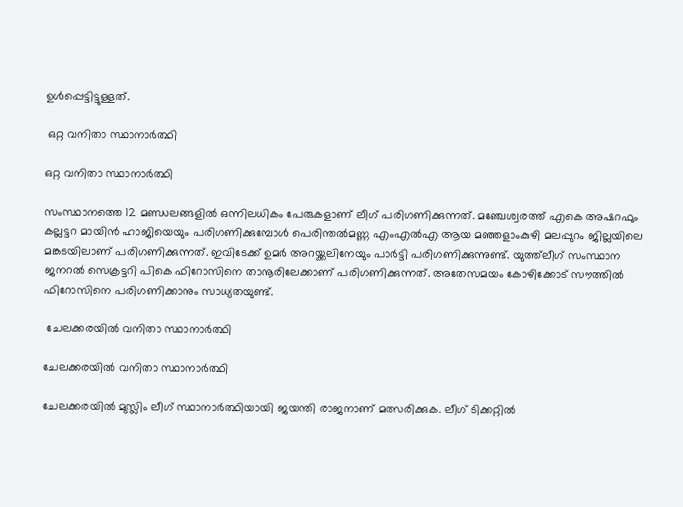ഉള്‍പ്പെട്ടിട്ടുള്ളത്.

 ഒറ്റ വനിതാ സ്ഥാനാർത്ഥി

ഒറ്റ വനിതാ സ്ഥാനാർത്ഥി

സംസ്ഥാനത്തെ 12 മണ്ഡലങ്ങളില്‍ ഒന്നിലധികം പേരുകളാണ് ലീഗ് പരിഗണിക്കുന്നത്. മഞ്ചേശ്വരത്ത് എകെ അഷറഫും കല്ലട്ടറ മായിന്‍ ഹാജിയെയും പരിഗണിക്കുമ്പോള്‍ പെരിന്തല്‍മണ്ണ എംഎല്‍എ ആയ മഞ്ഞളാംകുഴി മലപ്പുറം ജില്ലയിലെ മങ്കടയിലാണ് പരിഗണിക്കുന്നത്. ഇവിടേക്ക് ഉമർ അറയ്ക്കലിനേയും പാർട്ടി പരിഗണിക്കുന്നുണ്ട്. യുത്ത്‌ലീഗ് സംസ്ഥാന ജനറല്‍ സെക്രട്ടറി പികെ ഫിറോസിനെ താനൂരിലേക്കാണ് പരിഗണിക്കുന്നത്. അതേസമയം കോഴിക്കോട് സൗത്തില്‍ ഫിറോസിനെ പരിഗണിക്കാനും സാധ്യതയുണ്ട്.

 ചേലക്കരയിൽ വനിതാ സ്ഥാനാർത്ഥി

ചേലക്കരയിൽ വനിതാ സ്ഥാനാർത്ഥി

ചേലക്കരയില്‍ മുസ്ലിം ലീഗ് സ്ഥാനാർത്ഥിയായി ജയന്തി രാജനാണ് മത്സരിക്കുക. ലീഗ് ടിക്കറ്റിൽ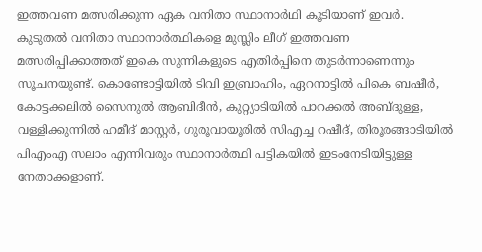ഇത്തവണ മത്സരിക്കുന്ന ഏക വനിതാ സ്ഥാനാര്‍ഥി കൂടിയാണ് ഇവർ. കുടുതൽ വനിതാ സ്ഥാനാർത്ഥികളെ മുസ്ലിം ലീഗ് ഇത്തവണ മത്സരിപ്പിക്കാത്തത് ഇകെ സുന്നികളുടെ എതിര്‍പ്പിനെ തുടർന്നാണെന്നും സൂചനയുണ്ട്. കൊണ്ടോട്ടിയില്‍ ടിവി ഇബ്രാഹിം, ഏറനാട്ടില്‍ പികെ ബഷീര്‍, കോട്ടക്കലില്‍ സൈനുല്‍ ആബിദീന്‍, കുറ്റ്യാടിയില്‍ പാറക്കല്‍ അബ്ദുള്ള, വള്ളിക്കുന്നില്‍ ഹമീദ് മാസ്റ്റര്‍, ഗുരൂവായൂരില്‍ സിഎച്ച റഷീദ്, തിരൂരങ്ങാടിയില്‍ പിഎംഎ സലാം എന്നിവരും സ്ഥാനാർത്ഥി പട്ടികയില്‍ ഇടംനേടിയിട്ടുള്ള നേതാക്കളാണ്.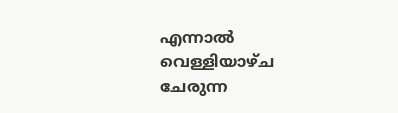എന്നാൽ വെള്ളിയാഴ്ച ചേരുന്ന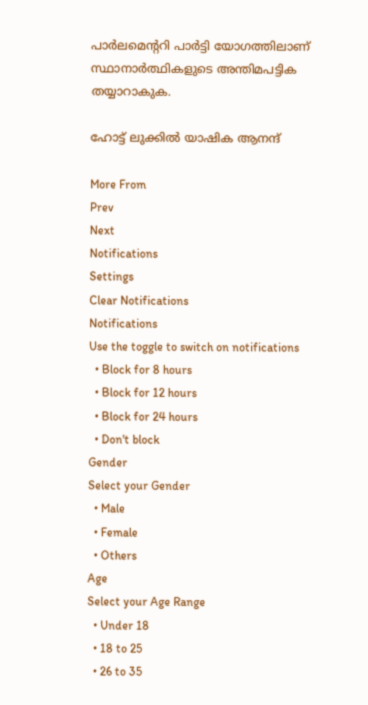പാര്‍ലമെന്ററി പാര്‍ട്ടി യോഗത്തിലാണ് സ്ഥാനാർത്ഥികളുടെ അന്തിമപട്ടിക തയ്യാറാകുക.

ഹോട്ട് ലുക്കില്‍ യാഷിക ആനന്ദ്

More From
Prev
Next
Notifications
Settings
Clear Notifications
Notifications
Use the toggle to switch on notifications
  • Block for 8 hours
  • Block for 12 hours
  • Block for 24 hours
  • Don't block
Gender
Select your Gender
  • Male
  • Female
  • Others
Age
Select your Age Range
  • Under 18
  • 18 to 25
  • 26 to 35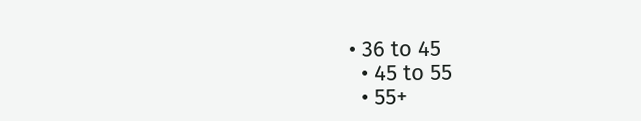• 36 to 45
  • 45 to 55
  • 55+